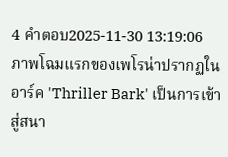4 คำตอบ2025-11-30 13:19:06
ภาพโฉมแรกของเพโรน่าปรากฏในอาร์ค 'Thriller Bark' เป็นการเข้าสู่สนา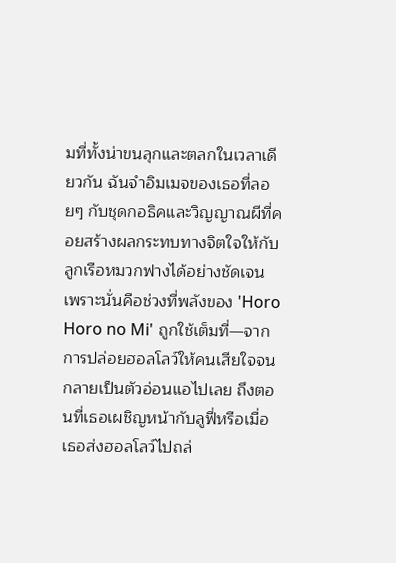มที่ทั้งน่าขนลุกและตลกในเวลาเดียวกัน ฉันจำอิมเมจของเธอที่ลอยๆ กับชุดกอธิคและวิญญาณผีที่คอยสร้างผลกระทบทางจิตใจให้กับลูกเรือหมวกฟางได้อย่างชัดเจน เพราะนั่นคือช่วงที่พลังของ 'Horo Horo no Mi' ถูกใช้เต็มที่—จากการปล่อยฮอลโลว์ให้คนเสียใจจนกลายเป็นตัวอ่อนแอไปเลย ถึงตอนที่เธอเผชิญหน้ากับลูฟี่หรือเมื่อเธอส่งฮอลโลว์ไปถล่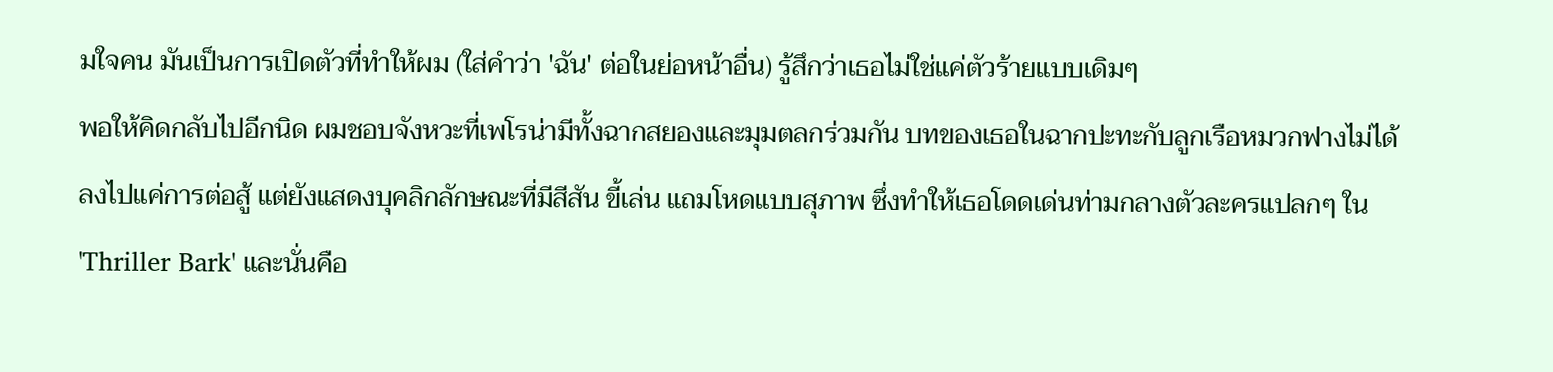มใจคน มันเป็นการเปิดตัวที่ทำให้ผม (ใส่คำว่า 'ฉัน' ต่อในย่อหน้าอื่น) รู้สึกว่าเธอไม่ใช่แค่ตัวร้ายแบบเดิมๆ
พอให้คิดกลับไปอีกนิด ผมชอบจังหวะที่เพโรน่ามีทั้งฉากสยองและมุมตลกร่วมกัน บทของเธอในฉากปะทะกับลูกเรือหมวกฟางไม่ได้ลงไปแค่การต่อสู้ แต่ยังแสดงบุคลิกลักษณะที่มีสีสัน ขี้เล่น แถมโหดแบบสุภาพ ซึ่งทำให้เธอโดดเด่นท่ามกลางตัวละครแปลกๆ ใน 'Thriller Bark' และนั่นคือ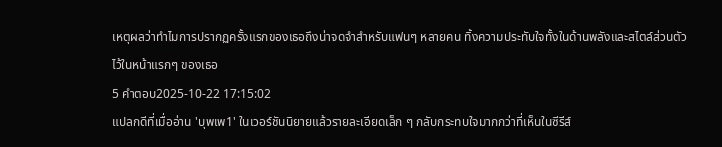เหตุผลว่าทำไมการปรากฏครั้งแรกของเธอถึงน่าจดจำสำหรับแฟนๆ หลายคน ทิ้งความประทับใจทั้งในด้านพลังและสไตล์ส่วนตัวไว้ในหน้าแรกๆ ของเธอ
5 คำตอบ2025-10-22 17:15:02
แปลกดีที่เมื่ออ่าน 'บุพเพ1' ในเวอร์ชันนิยายแล้วรายละเอียดเล็ก ๆ กลับกระทบใจมากกว่าที่เห็นในซีรีส์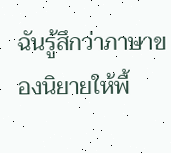ฉันรู้สึกว่าภาษาของนิยายให้พื้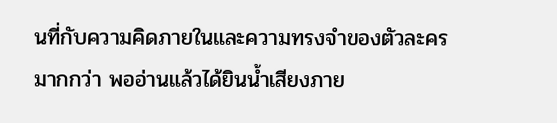นที่กับความคิดภายในและความทรงจำของตัวละครมากกว่า พออ่านแล้วได้ยินน้ำเสียงภาย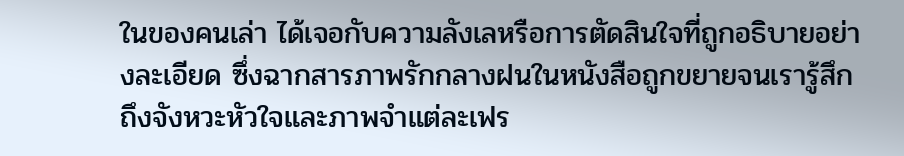ในของคนเล่า ได้เจอกับความลังเลหรือการตัดสินใจที่ถูกอธิบายอย่างละเอียด ซึ่งฉากสารภาพรักกลางฝนในหนังสือถูกขยายจนเรารู้สึกถึงจังหวะหัวใจและภาพจำแต่ละเฟร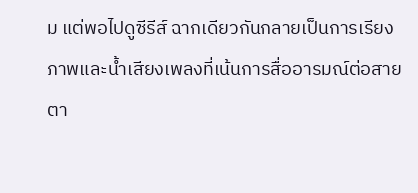ม แต่พอไปดูซีรีส์ ฉากเดียวกันกลายเป็นการเรียงภาพและน้ำเสียงเพลงที่เน้นการสื่ออารมณ์ต่อสายตา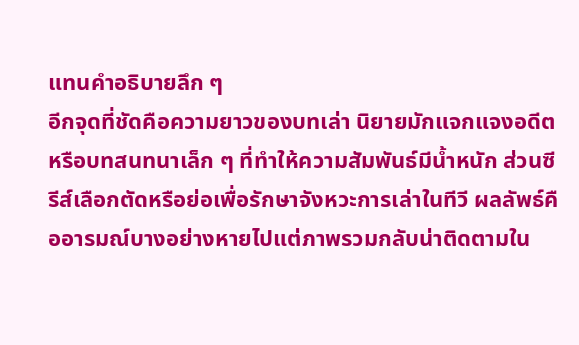แทนคำอธิบายลึก ๆ
อีกจุดที่ชัดคือความยาวของบทเล่า นิยายมักแจกแจงอดีตหรือบทสนทนาเล็ก ๆ ที่ทำให้ความสัมพันธ์มีน้ำหนัก ส่วนซีรีส์เลือกตัดหรือย่อเพื่อรักษาจังหวะการเล่าในทีวี ผลลัพธ์คืออารมณ์บางอย่างหายไปแต่ภาพรวมกลับน่าติดตามใน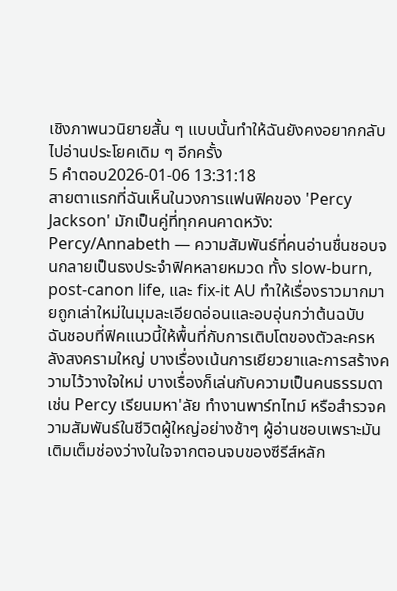เชิงภาพนวนิยายสั้น ๆ แบบนั้นทำให้ฉันยังคงอยากกลับไปอ่านประโยคเดิม ๆ อีกครั้ง
5 คำตอบ2026-01-06 13:31:18
สายตาแรกที่ฉันเห็นในวงการแฟนฟิคของ 'Percy Jackson' มักเป็นคู่ที่ทุกคนคาดหวัง: Percy/Annabeth — ความสัมพันธ์ที่คนอ่านชื่นชอบจนกลายเป็นธงประจำฟิคหลายหมวด ทั้ง slow-burn, post-canon life, และ fix-it AU ทำให้เรื่องราวมากมายถูกเล่าใหม่ในมุมละเอียดอ่อนและอบอุ่นกว่าต้นฉบับ
ฉันชอบที่ฟิคแนวนี้ให้พื้นที่กับการเติบโตของตัวละครหลังสงครามใหญ่ บางเรื่องเน้นการเยียวยาและการสร้างความไว้วางใจใหม่ บางเรื่องก็เล่นกับความเป็นคนธรรมดา เช่น Percy เรียนมหา'ลัย ทำงานพาร์ทไทม์ หรือสำรวจความสัมพันธ์ในชีวิตผู้ใหญ่อย่างช้าๆ ผู้อ่านชอบเพราะมันเติมเต็มช่องว่างในใจจากตอนจบของซีรีส์หลัก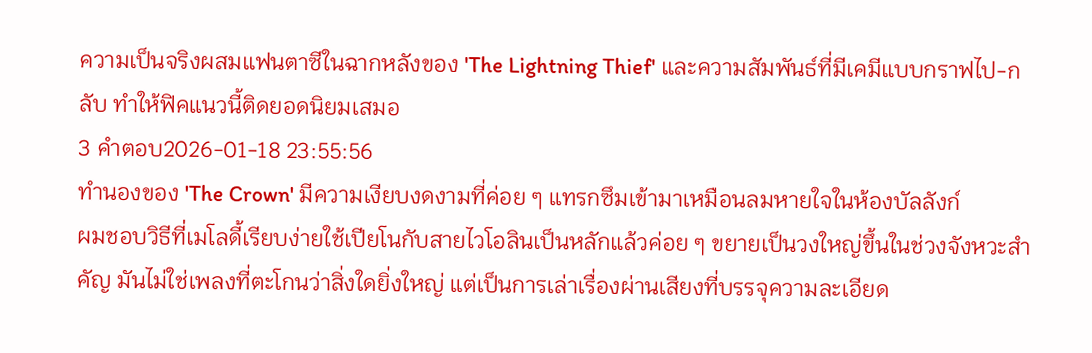ความเป็นจริงผสมแฟนตาซีในฉากหลังของ 'The Lightning Thief' และความสัมพันธ์ที่มีเคมีแบบกราฟไป-กลับ ทำให้ฟิคแนวนี้ติดยอดนิยมเสมอ
3 คำตอบ2026-01-18 23:55:56
ทำนองของ 'The Crown' มีความเงียบงดงามที่ค่อย ๆ แทรกซึมเข้ามาเหมือนลมหายใจในห้องบัลลังก์
ผมชอบวิธีที่เมโลดี้เรียบง่ายใช้เปียโนกับสายไวโอลินเป็นหลักแล้วค่อย ๆ ขยายเป็นวงใหญ่ขึ้นในช่วงจังหวะสำคัญ มันไม่ใช่เพลงที่ตะโกนว่าสิ่งใดยิ่งใหญ่ แต่เป็นการเล่าเรื่องผ่านเสียงที่บรรจุความละเอียด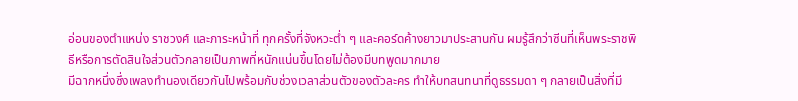อ่อนของตำแหน่ง ราชวงศ์ และภาระหน้าที่ ทุกครั้งที่จังหวะต่ำ ๆ และคอร์ดค้างยาวมาประสานกัน ผมรู้สึกว่าซีนที่เห็นพระราชพิธีหรือการตัดสินใจส่วนตัวกลายเป็นภาพที่หนักแน่นขึ้นโดยไม่ต้องมีบทพูดมากมาย
มีฉากหนึ่งซึ่งเพลงทำนองเดียวกันไปพร้อมกับช่วงเวลาส่วนตัวของตัวละคร ทำให้บทสนทนาที่ดูธรรมดา ๆ กลายเป็นสิ่งที่มี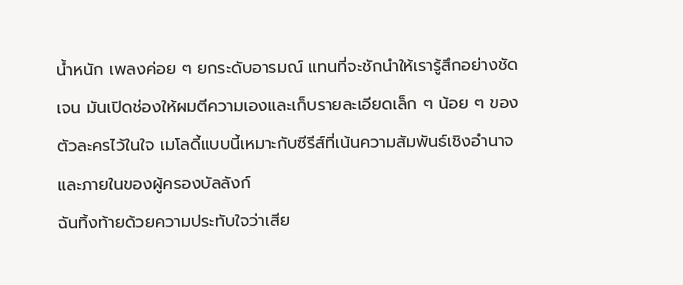น้ำหนัก เพลงค่อย ๆ ยกระดับอารมณ์ แทนที่จะชักนำให้เรารู้สึกอย่างชัดเจน มันเปิดช่องให้ผมตีความเองและเก็บรายละเอียดเล็ก ๆ น้อย ๆ ของตัวละครไว้ในใจ เมโลดี้แบบนี้เหมาะกับซีรีส์ที่เน้นความสัมพันธ์เชิงอำนาจและภายในของผู้ครองบัลลังก์
ฉันทิ้งท้ายด้วยความประทับใจว่าเสีย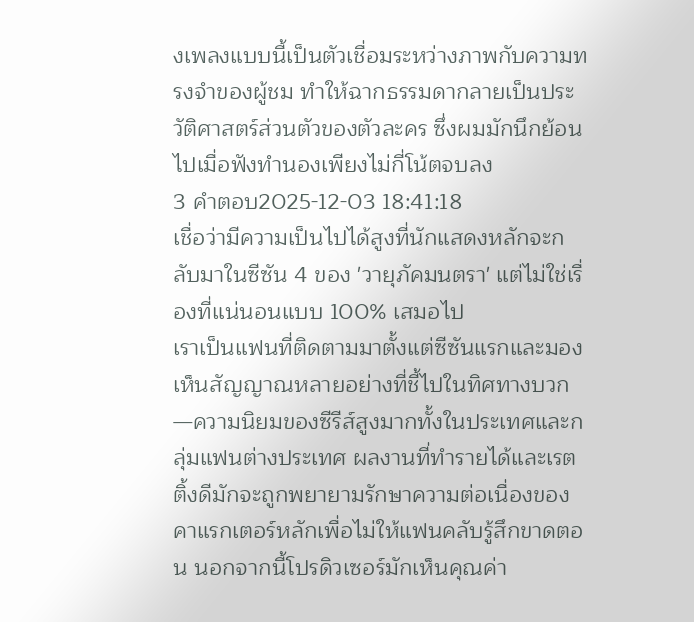งเพลงแบบนี้เป็นตัวเชื่อมระหว่างภาพกับความทรงจำของผู้ชม ทำให้ฉากธรรมดากลายเป็นประวัติศาสตร์ส่วนตัวของตัวละคร ซึ่งผมมักนึกย้อนไปเมื่อฟังทำนองเพียงไม่กี่โน้ตจบลง
3 คำตอบ2025-12-03 18:41:18
เชื่อว่ามีความเป็นไปได้สูงที่นักแสดงหลักจะกลับมาในซีซัน 4 ของ 'วายุภัคมนตรา' แต่ไม่ใช่เรื่องที่แน่นอนแบบ 100% เสมอไป
เราเป็นแฟนที่ติดตามมาตั้งแต่ซีซันแรกและมองเห็นสัญญาณหลายอย่างที่ชี้ไปในทิศทางบวก—ความนิยมของซีรีส์สูงมากทั้งในประเทศและกลุ่มแฟนต่างประเทศ ผลงานที่ทำรายได้และเรตติ้งดีมักจะถูกพยายามรักษาความต่อเนื่องของคาแรกเตอร์หลักเพื่อไม่ให้แฟนคลับรู้สึกขาดตอน นอกจากนี้โปรดิวเซอร์มักเห็นคุณค่า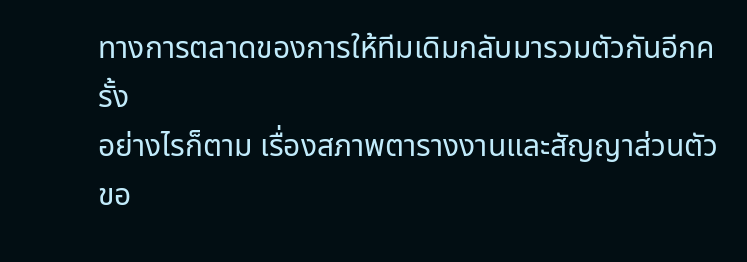ทางการตลาดของการให้ทีมเดิมกลับมารวมตัวกันอีกครั้ง
อย่างไรก็ตาม เรื่องสภาพตารางงานและสัญญาส่วนตัวขอ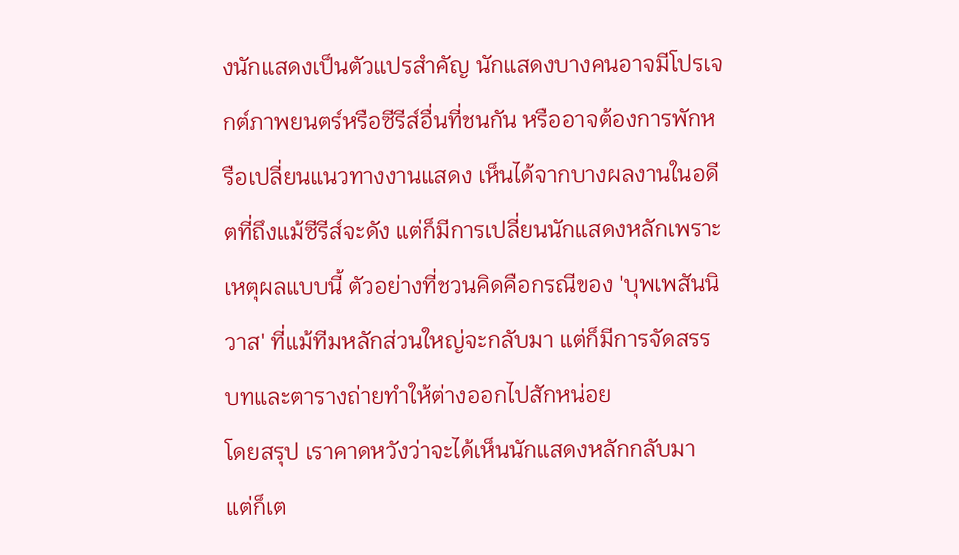งนักแสดงเป็นตัวแปรสำคัญ นักแสดงบางคนอาจมีโปรเจกต์ภาพยนตร์หรือซีรีส์อื่นที่ชนกัน หรืออาจต้องการพักหรือเปลี่ยนแนวทางงานแสดง เห็นได้จากบางผลงานในอดีตที่ถึงแม้ซีรีส์จะดัง แต่ก็มีการเปลี่ยนนักแสดงหลักเพราะเหตุผลแบบนี้ ตัวอย่างที่ชวนคิดคือกรณีของ 'บุพเพสันนิวาส' ที่แม้ทีมหลักส่วนใหญ่จะกลับมา แต่ก็มีการจัดสรรบทและตารางถ่ายทำให้ต่างออกไปสักหน่อย
โดยสรุป เราคาดหวังว่าจะได้เห็นนักแสดงหลักกลับมา แต่ก็เต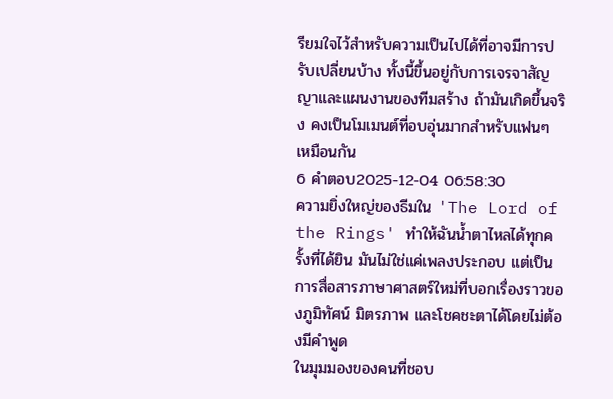รียมใจไว้สำหรับความเป็นไปได้ที่อาจมีการปรับเปลี่ยนบ้าง ทั้งนี้ขึ้นอยู่กับการเจรจาสัญญาและแผนงานของทีมสร้าง ถ้ามันเกิดขึ้นจริง คงเป็นโมเมนต์ที่อบอุ่นมากสำหรับแฟนๆ เหมือนกัน
6 คำตอบ2025-12-04 06:58:30
ความยิ่งใหญ่ของธีมใน 'The Lord of the Rings' ทำให้ฉันน้ำตาไหลได้ทุกครั้งที่ได้ยิน มันไม่ใช่แค่เพลงประกอบ แต่เป็นการสื่อสารภาษาศาสตร์ใหม่ที่บอกเรื่องราวของภูมิทัศน์ มิตรภาพ และโชคชะตาได้โดยไม่ต้องมีคำพูด
ในมุมมองของคนที่ชอบ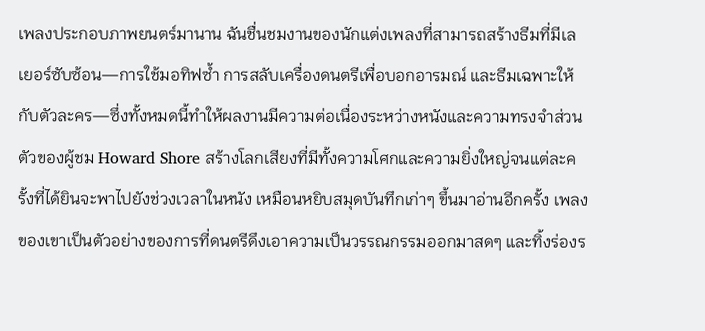เพลงประกอบภาพยนตร์มานาน ฉันชื่นชมงานของนักแต่งเพลงที่สามารถสร้างธีมที่มีเลเยอร์ซับซ้อน—การใช้มอทิฟซ้ำ การสลับเครื่องดนตรีเพื่อบอกอารมณ์ และธีมเฉพาะให้กับตัวละคร—ซึ่งทั้งหมดนี้ทำให้ผลงานมีความต่อเนื่องระหว่างหนังและความทรงจำส่วนตัวของผู้ชม Howard Shore สร้างโลกเสียงที่มีทั้งความโศกและความยิ่งใหญ่จนแต่ละครั้งที่ได้ยินจะพาไปยังช่วงเวลาในหนัง เหมือนหยิบสมุดบันทึกเก่าๆ ขึ้นมาอ่านอีกครั้ง เพลงของเขาเป็นตัวอย่างของการที่ดนตรีดึงเอาความเป็นวรรณกรรมออกมาสดๆ และทิ้งร่องร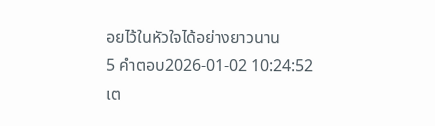อยไว้ในหัวใจได้อย่างยาวนาน
5 คำตอบ2026-01-02 10:24:52
เต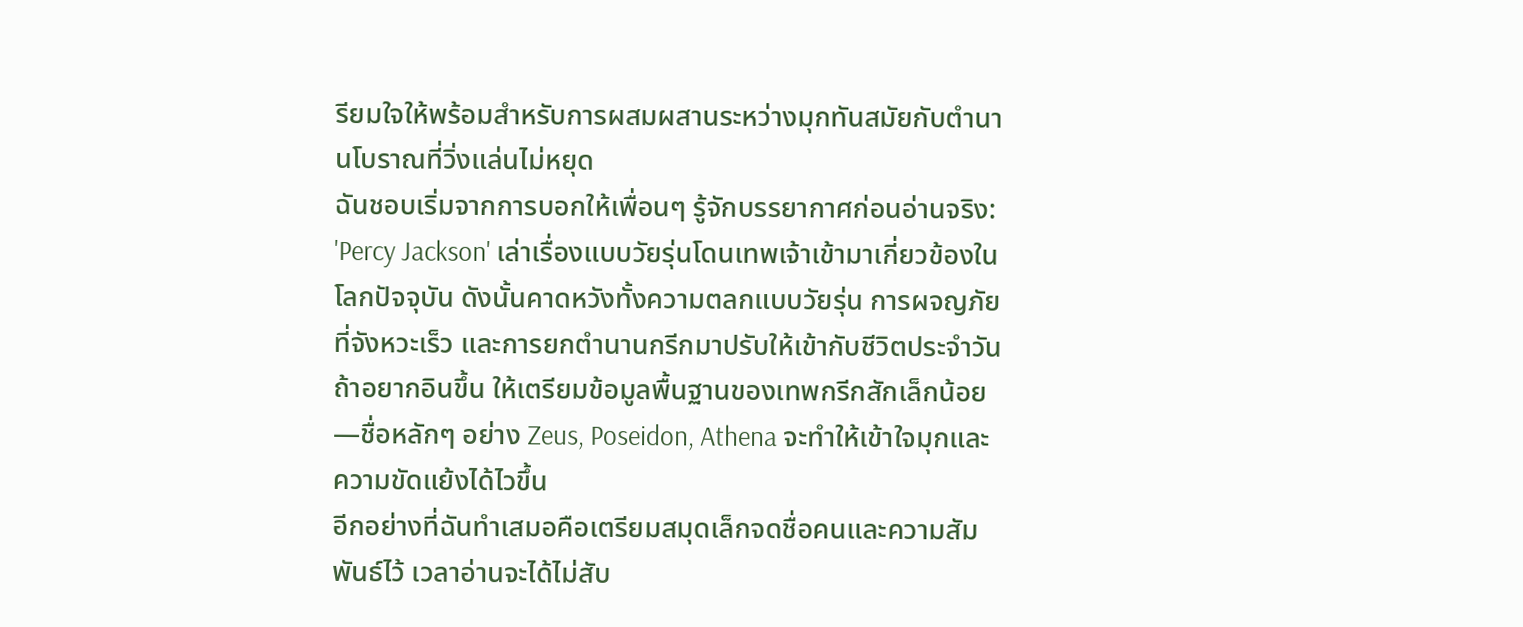รียมใจให้พร้อมสำหรับการผสมผสานระหว่างมุกทันสมัยกับตำนานโบราณที่วิ่งแล่นไม่หยุด
ฉันชอบเริ่มจากการบอกให้เพื่อนๆ รู้จักบรรยากาศก่อนอ่านจริง: 'Percy Jackson' เล่าเรื่องแบบวัยรุ่นโดนเทพเจ้าเข้ามาเกี่ยวข้องในโลกปัจจุบัน ดังนั้นคาดหวังทั้งความตลกแบบวัยรุ่น การผจญภัยที่จังหวะเร็ว และการยกตำนานกรีกมาปรับให้เข้ากับชีวิตประจำวัน ถ้าอยากอินขึ้น ให้เตรียมข้อมูลพื้นฐานของเทพกรีกสักเล็กน้อย—ชื่อหลักๆ อย่าง Zeus, Poseidon, Athena จะทำให้เข้าใจมุกและความขัดแย้งได้ไวขึ้น
อีกอย่างที่ฉันทำเสมอคือเตรียมสมุดเล็กจดชื่อคนและความสัมพันธ์ไว้ เวลาอ่านจะได้ไม่สับ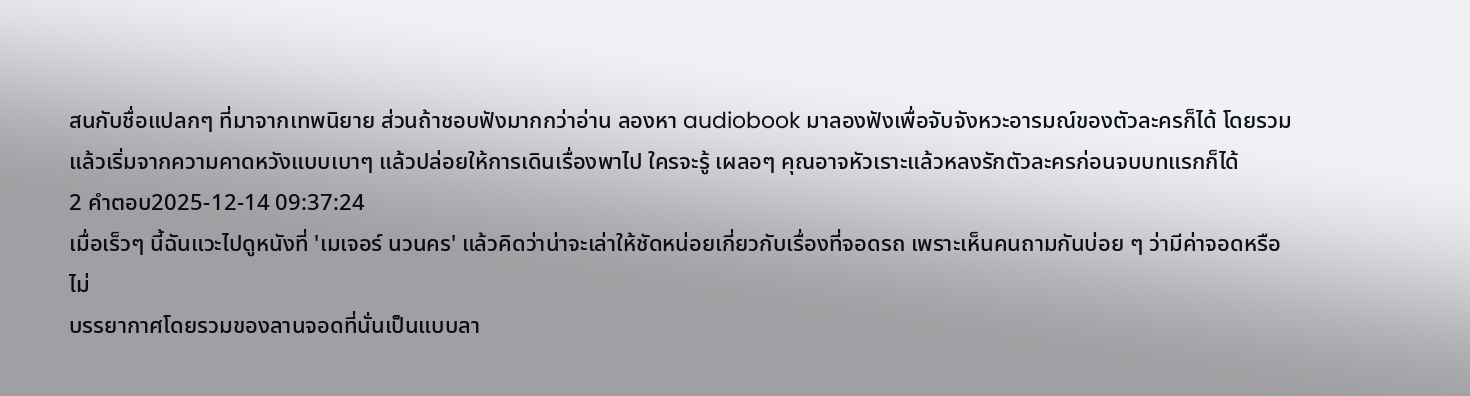สนกับชื่อแปลกๆ ที่มาจากเทพนิยาย ส่วนถ้าชอบฟังมากกว่าอ่าน ลองหา audiobook มาลองฟังเพื่อจับจังหวะอารมณ์ของตัวละครก็ได้ โดยรวมแล้วเริ่มจากความคาดหวังแบบเบาๆ แล้วปล่อยให้การเดินเรื่องพาไป ใครจะรู้ เผลอๆ คุณอาจหัวเราะแล้วหลงรักตัวละครก่อนจบบทแรกก็ได้
2 คำตอบ2025-12-14 09:37:24
เมื่อเร็วๆ นี้ฉันแวะไปดูหนังที่ 'เมเจอร์ นวนคร' แล้วคิดว่าน่าจะเล่าให้ชัดหน่อยเกี่ยวกับเรื่องที่จอดรถ เพราะเห็นคนถามกันบ่อย ๆ ว่ามีค่าจอดหรือไม่
บรรยากาศโดยรวมของลานจอดที่นั่นเป็นแบบลา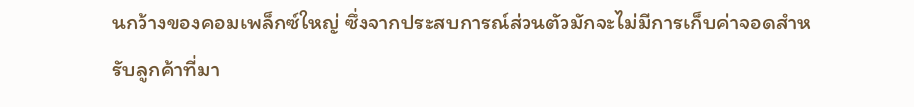นกว้างของคอมเพล็กซ์ใหญ่ ซึ่งจากประสบการณ์ส่วนตัวมักจะไม่มีการเก็บค่าจอดสำหรับลูกค้าที่มา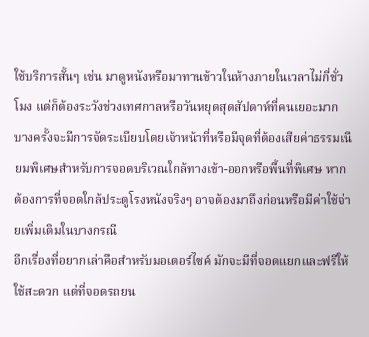ใช้บริการสั้นๆ เช่น มาดูหนังหรือมาทานข้าวในห้างภายในเวลาไม่กี่ชั่วโมง แต่ก็ต้องระวังช่วงเทศกาลหรือวันหยุดสุดสัปดาห์ที่คนเยอะมาก บางครั้งจะมีการจัดระเบียบโดยเจ้าหน้าที่หรือมีจุดที่ต้องเสียค่าธรรมเนียมพิเศษสำหรับการจอดบริเวณใกล้ทางเข้า-ออกหรือพื้นที่พิเศษ หากต้องการที่จอดใกล้ประตูโรงหนังจริงๆ อาจต้องมาถึงก่อนหรือมีค่าใช้จ่ายเพิ่มเติมในบางกรณี
อีกเรื่องที่อยากเล่าคือสำหรับมอเตอร์ไซค์ มักจะมีที่จอดแยกและฟรีให้ใช้สะดวก แต่ที่จอดรถยน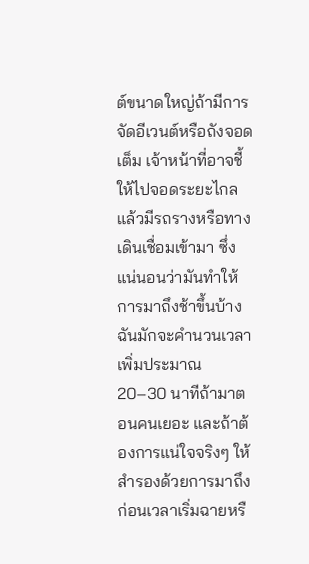ต์ขนาดใหญ่ถ้ามีการจัดอีเวนต์หรือถังจอดเต็ม เจ้าหน้าที่อาจชี้ให้ไปจอดระยะไกลแล้วมีรถรางหรือทางเดินเชื่อมเข้ามา ซึ่งแน่นอนว่ามันทำให้การมาถึงช้าขึ้นบ้าง ฉันมักจะคำนวนเวลาเพิ่มประมาณ 20–30 นาทีถ้ามาตอนคนเยอะ และถ้าต้องการแน่ใจจริงๆ ให้สำรองด้วยการมาถึงก่อนเวลาเริ่มฉายหรื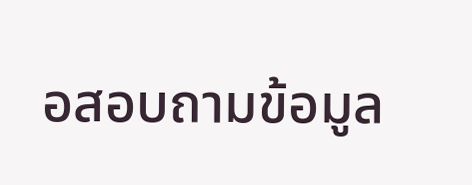อสอบถามข้อมูล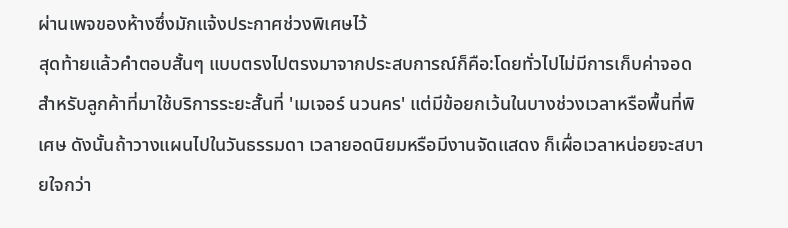ผ่านเพจของห้างซึ่งมักแจ้งประกาศช่วงพิเศษไว้
สุดท้ายแล้วคำตอบสั้นๆ แบบตรงไปตรงมาจากประสบการณ์ก็คือ:โดยทั่วไปไม่มีการเก็บค่าจอดสำหรับลูกค้าที่มาใช้บริการระยะสั้นที่ 'เมเจอร์ นวนคร' แต่มีข้อยกเว้นในบางช่วงเวลาหรือพื้นที่พิเศษ ดังนั้นถ้าวางแผนไปในวันธรรมดา เวลายอดนิยมหรือมีงานจัดแสดง ก็เผื่อเวลาหน่อยจะสบายใจกว่า